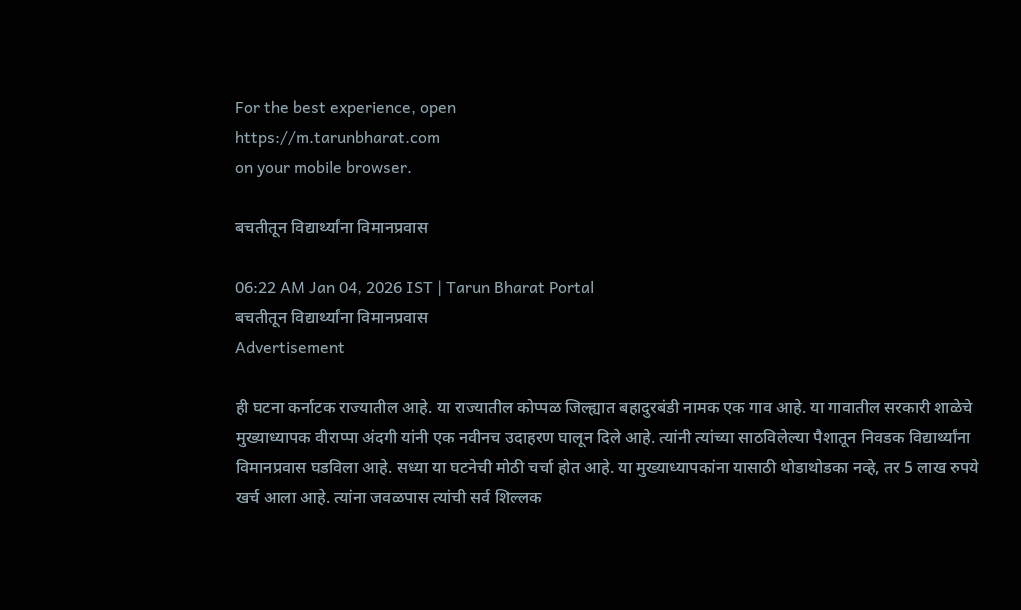For the best experience, open
https://m.tarunbharat.com
on your mobile browser.

बचतीतून विद्यार्थ्यांना विमानप्रवास

06:22 AM Jan 04, 2026 IST | Tarun Bharat Portal
बचतीतून विद्यार्थ्यांना विमानप्रवास
Advertisement

ही घटना कर्नाटक राज्यातील आहे. या राज्यातील कोप्पळ जिल्ह्यात बहादुरबंडी नामक एक गाव आहे. या गावातील सरकारी शाळेचे मुख्याध्यापक वीराप्पा अंदगी यांनी एक नवीनच उदाहरण घालून दिले आहे. त्यांनी त्यांच्या साठविलेल्या पैशातून निवडक विद्यार्थ्यांना विमानप्रवास घडविला आहे. सध्या या घटनेची मोठी चर्चा होत आहे. या मुख्याध्यापकांना यासाठी थोडाथोडका नव्हे, तर 5 लाख रुपये खर्च आला आहे. त्यांना जवळपास त्यांची सर्व शिल्लक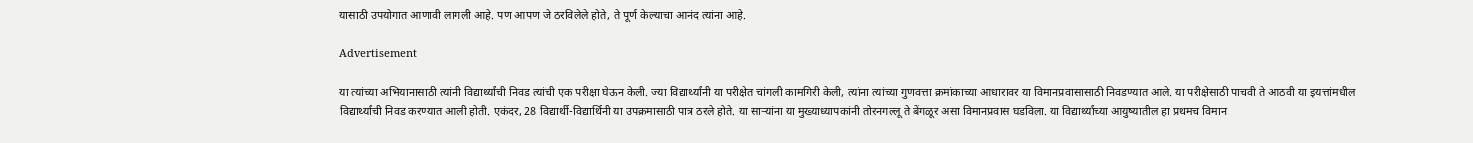यासाठी उपयोगात आणावी लागली आहे. पण आपण जे ठरविलेले होते, ते पूर्ण केल्याचा आनंद त्यांना आहे.

Advertisement

या त्यांच्या अभियानासाठी त्यांनी विद्यार्थ्यांची निवड त्यांची एक परीक्षा घेऊन केली. ज्या विद्यार्थ्यांनी या परीक्षेत चांगली कामगिरी केली, त्यांना त्यांच्या गुणवत्ता क्रमांकाच्या आधारावर या विमानप्रवासासाठी निवडण्यात आले. या परीक्षेसाठी पाचवी ते आठवी या इयत्तांमधील विद्यार्थ्यांची निवड करण्यात आली होती. एकंदर, 28 विद्यार्थी-विद्यार्थिनी या उपक्रमासाठी पात्र ठरले होते. या साऱ्यांना या मुख्याध्यापकांनी तोरनगल्लू ते बेंगळूर असा विमानप्रवास घडविला. या विद्यार्थ्यांच्या आयुष्यातील हा प्रथमच विमान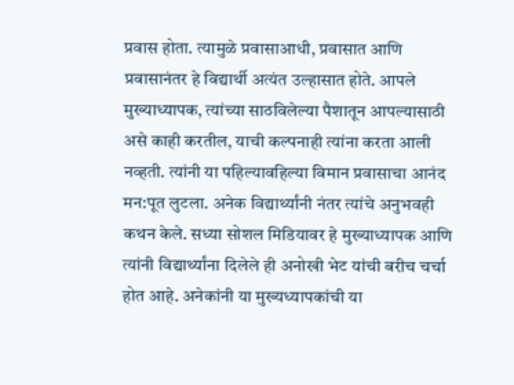प्रवास होता. त्यामुळे प्रवासाआधी, प्रवासात आणि प्रवासानंतर हे विद्यार्थी अत्यंत उल्हासात होते. आपले मुख्याध्यापक, त्यांच्या साठविलेल्या पैशातून आपल्यासाठी असे काही करतील, याची कल्पनाही त्यांना करता आली नव्हती. त्यांनी या पहिल्यावहिल्या विमान प्रवासाचा आनंद मन:पूत लुटला. अनेक विद्यार्थ्यांनी नंतर त्यांचे अनुभवही कथन केले. सध्या सोशल मिडियावर हे मुख्याध्यापक आणि त्यांनी विद्यार्थ्यांना दिलेले ही अनोखी भेट यांची बरीच चर्चा होत आहे. अनेकांनी या मुख्यध्यापकांची या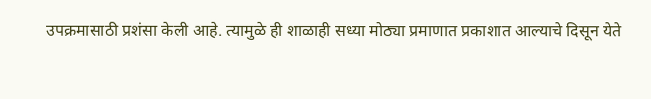उपक्रमासाठी प्रशंसा केली आहे. त्यामुळे ही शाळाही सध्या मोठ्या प्रमाणात प्रकाशात आल्याचे दिसून येते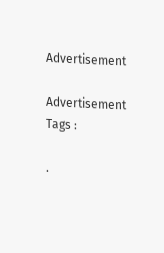Advertisement

Advertisement
Tags :

.